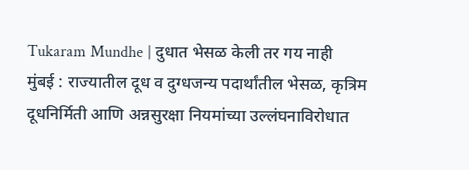Tukaram Mundhe | दुधात भेसळ केली तर गय नाही
मुंबई : राज्यातील दूध व दुग्धजन्य पदार्थांतील भेसळ, कृत्रिम दूधनिर्मिती आणि अन्नसुरक्षा नियमांच्या उल्लंघनाविरोधात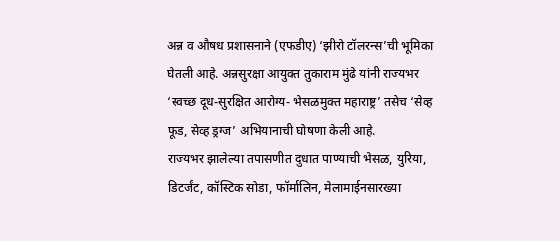अन्न व औषध प्रशासनाने (एफडीए) ‘झीरो टॉलरन्स’ची भूमिका घेतली आहे. अन्नसुरक्षा आयुक्त तुकाराम मुंढे यांनी राज्यभर ‘स्वच्छ दूध-सुरक्षित आरोग्य- भेसळमुक्त महाराष्ट्र’ तसेच ‘सेव्ह फूड, सेव्ह ड्रग्ज’ अभियानाची घोषणा केली आहे.
राज्यभर झालेल्या तपासणीत दुधात पाण्याची भेसळ, युरिया, डिटर्जंट, कॉस्टिक सोडा, फॉर्मालिन, मेलामाईनसारख्या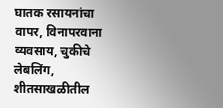घातक रसायनांचा वापर, विनापरवाना व्यवसाय, चुकीचे लेबलिंग, शीतसाखळीतील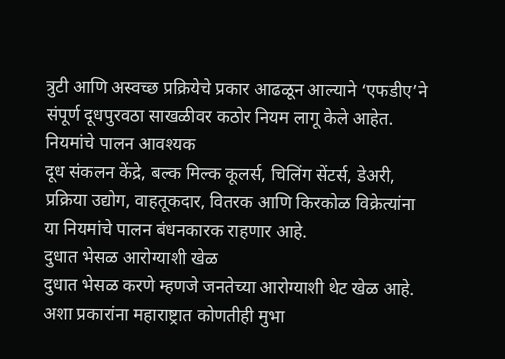त्रुटी आणि अस्वच्छ प्रक्रियेचे प्रकार आढळून आल्याने ‘एफडीए’ने संपूर्ण दूधपुरवठा साखळीवर कठोर नियम लागू केले आहेत.
नियमांचे पालन आवश्यक
दूध संकलन केंद्रे, बल्क मिल्क कूलर्स, चिलिंग सेंटर्स, डेअरी, प्रक्रिया उद्योग, वाहतूकदार, वितरक आणि किरकोळ विक्रेत्यांना या नियमांचे पालन बंधनकारक राहणार आहे.
दुधात भेसळ आरोग्याशी खेळ
दुधात भेसळ करणे म्हणजे जनतेच्या आरोग्याशी थेट खेळ आहे. अशा प्रकारांना महाराष्ट्रात कोणतीही मुभा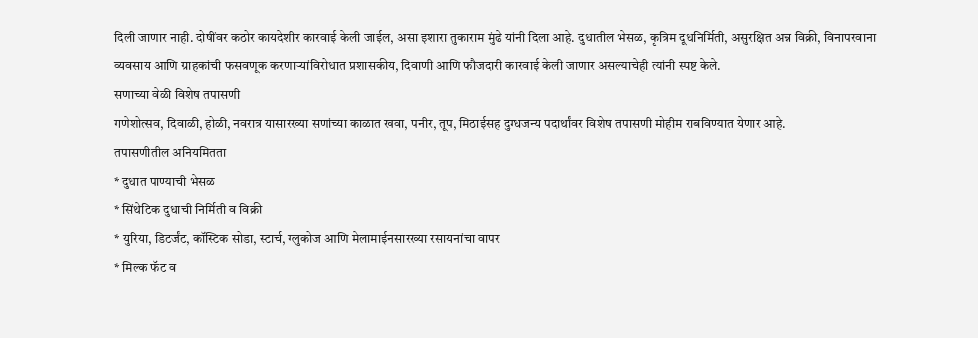दिली जाणार नाही. दोषींवर कठोर कायदेशीर कारवाई केली जाईल, असा इशारा तुकाराम मुंढे यांनी दिला आहे. दुधातील भेसळ, कृत्रिम दूधनिर्मिती, असुरक्षित अन्न विक्री, विनापरवाना व्यवसाय आणि ग्राहकांची फसवणूक करणाऱ्यांविरोधात प्रशासकीय, दिवाणी आणि फौजदारी कारवाई केली जाणार असल्याचेही त्यांनी स्पष्ट केले.
सणाच्या वेळी विशेष तपासणी
गणेशोत्सव, दिवाळी, होळी, नवरात्र यासारख्या सणांच्या काळात खवा, पनीर, तूप, मिठाईसह दुग्धजन्य पदार्थांवर विशेष तपासणी मोहीम राबविण्यात येणार आहे.
तपासणीतील अनियमितता
* दुधात पाण्याची भेसळ
* सिंथेटिक दुधाची निर्मिती व विक्री
* युरिया, डिटर्जंट, कॉस्टिक सोडा, स्टार्च, ग्लुकोज आणि मेलामाईनसारख्या रसायनांचा वापर
* मिल्क फॅट व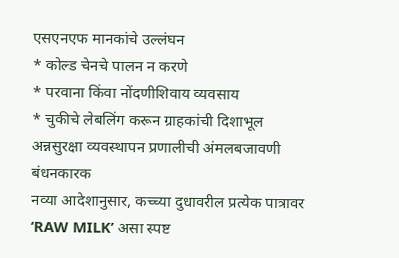एसएनएफ मानकांचे उल्लंघन
* कोल्ड चेनचे पालन न करणे
* परवाना किंवा नोंदणीशिवाय व्यवसाय
* चुकीचे लेबलिंग करून ग्राहकांची दिशाभूल
अन्नसुरक्षा व्यवस्थापन प्रणालीची अंमलबजावणी बंधनकारक
नव्या आदेशानुसार, कच्च्या दुधावरील प्रत्येक पात्रावर ‘RAW MILK’ असा स्पष्ट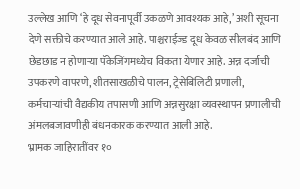उल्लेख आणि ‘हे दूध सेवनापूर्वी उकळणे आवश्यक आहे,’ अशी सूचना देणे सक्तीचे करण्यात आले आहे. पाश्चराईज्ड दूध केवळ सीलबंद आणि छेडछाड न होणाऱ्या पॅकेजिंगमध्येच विकता येणार आहे. अन्न दर्जाची उपकरणे वापरणे, शीतसाखळीचे पालन, ट्रेसेबिलिटी प्रणाली, कर्मचाऱ्यांची वैद्यकीय तपासणी आणि अन्नसुरक्षा व्यवस्थापन प्रणालीची अंमलबजावणीही बंधनकारक करण्यात आली आहे.
भ्रामक जाहिरातींवर १०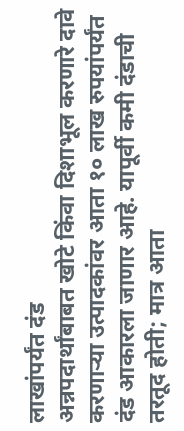लाखांपर्यंत दंड
अन्नपदार्थांबाबत खोटे किंवा दिशाभूल करणारे दावे करणाऱ्या उत्पादकांवर आता १० लाख रुपयांपर्यंत दंड आकारला जाणार आहे. यापूर्वी कमी दंडाची तरतूद होती; मात्र आता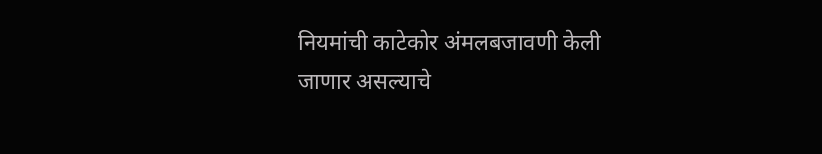नियमांची काटेकोर अंमलबजावणी केली जाणार असल्याचे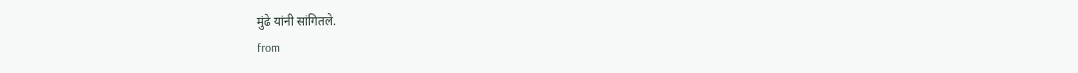मुंढे यांनी सांगितले.
from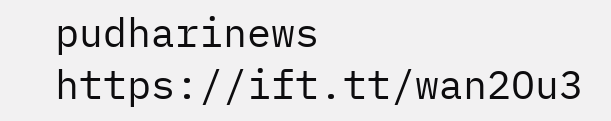pudharinews https://ift.tt/wan2Ou3